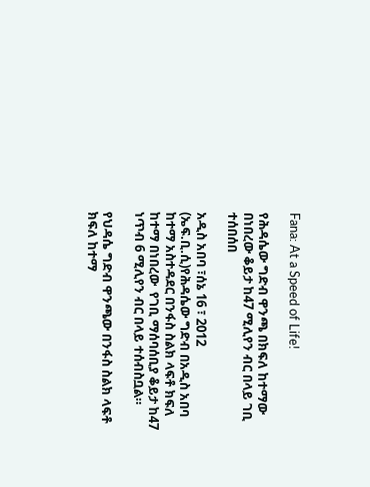Fana: At a Speed of Life!

የሕዳሴው ግድብ ዋንጫ በክፍለ ከተማው በነበረው ቆይታ ከ47 ሚሊየን ብር በላይ ገቢ ተሰበሰበ

አዲስ አበባ ፣ሰኔ 16 ፣ 2012 (ኤፍ.ቢ.ሲ)የሕዳሴው ግድብ በአዲስ አበባ ከተማ አስተዳደር በንፋስ ስልክ ላፍቶ ክፍለ ከተማ በነበረው  የገቢ ማሰባሰቢያ ቆይታ ከ47 ነጥብ 6 ሚሊየን ብር በላይ ተሰብስቧል።

የህዳሴ ግድብ ዋንጫው በንፋስ ስልክ ላፍቶ ክፍለ ከተማ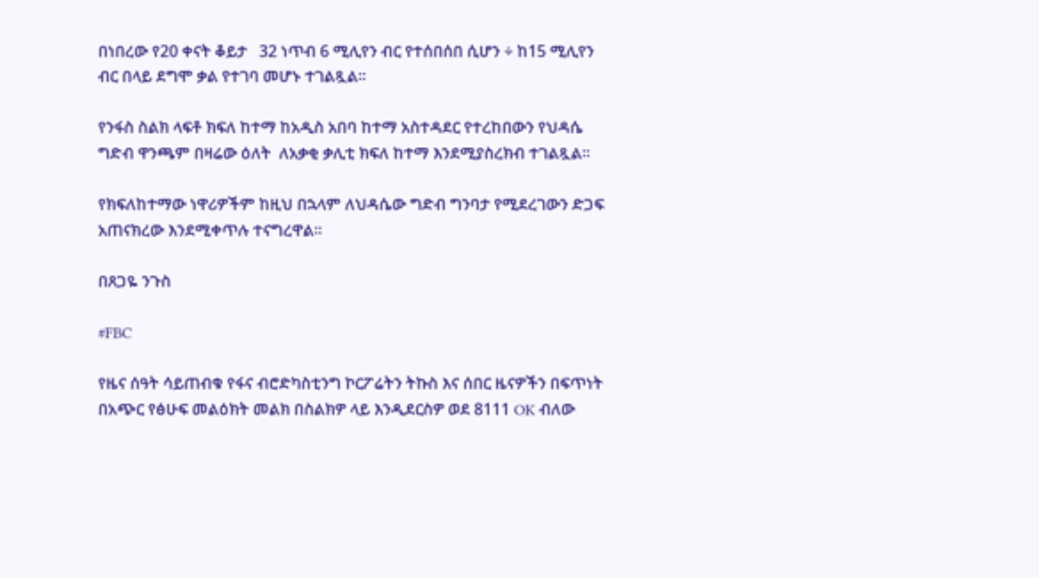በነበረው የ20 ቀናት ቆይታ   32 ነጥብ 6 ሚሊየን ብር የተሰበሰበ ሲሆን ÷ ከ15 ሚሊየን ብር በላይ ደግሞ ቃል የተገባ መሆኑ ተገልጿል።

የንፋስ ስልክ ላፍቶ ክፍለ ከተማ ከአዲስ አበባ ከተማ አስተዳደር የተረከበውን የህዳሴ ግድብ ዋንጫም በዛሬው ዕለት  ለአቃቂ ቃሊቲ ክፍለ ከተማ እንደሚያስረክብ ተገልጿል።

የክፍለከተማው ነዋሪዎችም ከዚህ በኋላም ለህዳሴው ግድብ ግንባታ የሚደረገውን ድጋፍ አጠናክረው እንደሚቀጥሉ ተናግረዋል።

በጸጋዬ ንጉስ

#FBC

የዜና ሰዓት ሳይጠብቁ የፋና ብሮድካስቲንግ ኮርፖሬትን ትኩስ እና ሰበር ዜናዎችን በፍጥነት በአጭር የፅሁፍ መልዕክት መልክ በስልክዎ ላይ እንዲደርስዎ ወደ 8111 OK ብለው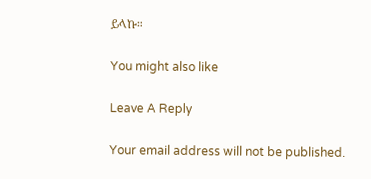ይላኩ።

You might also like

Leave A Reply

Your email address will not be published.